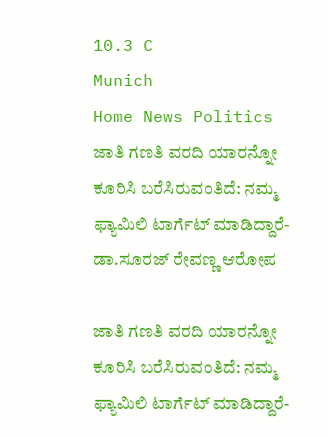10.3 C
Munich
Home News Politics ಜಾತಿ ಗಣತಿ ವರದಿ ಯಾರನ್ನೋ ಕೂರಿಸಿ‌ ಬರೆಸಿರುವಂತಿದೆ: ನಮ್ಮ ಫ್ಯಾಮಿಲಿ ಟಾರ್ಗೆಟ್ ಮಾಡಿದ್ದಾರೆ-ಡಾ.ಸೂರಜ್ ರೇವಣ್ಣ ಆರೋಪ

ಜಾತಿ ಗಣತಿ ವರದಿ ಯಾರನ್ನೋ ಕೂರಿಸಿ‌ ಬರೆಸಿರುವಂತಿದೆ: ನಮ್ಮ ಫ್ಯಾಮಿಲಿ ಟಾರ್ಗೆಟ್ ಮಾಡಿದ್ದಾರೆ-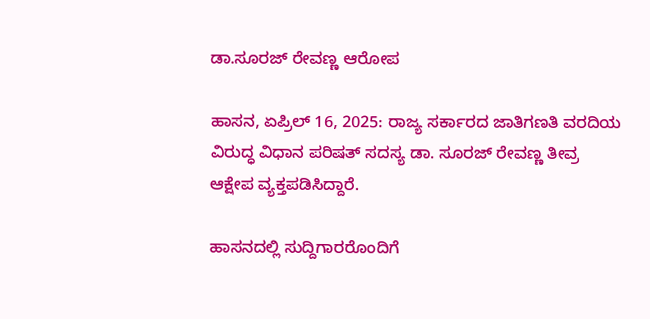ಡಾ.ಸೂರಜ್ ರೇವಣ್ಣ ಆರೋಪ

ಹಾಸನ, ಏಪ್ರಿಲ್ 16, 2025: ರಾಜ್ಯ ಸರ್ಕಾರದ ಜಾತಿಗಣತಿ ವರದಿಯ ವಿರುದ್ಧ ವಿಧಾನ ಪರಿಷತ್ ಸದಸ್ಯ ಡಾ. ಸೂರಜ್ ರೇವಣ್ಣ ತೀವ್ರ ಆಕ್ಷೇಪ ವ್ಯಕ್ತಪಡಿಸಿದ್ದಾರೆ.

ಹಾಸನದಲ್ಲಿ ಸುದ್ದಿಗಾರರೊಂದಿಗೆ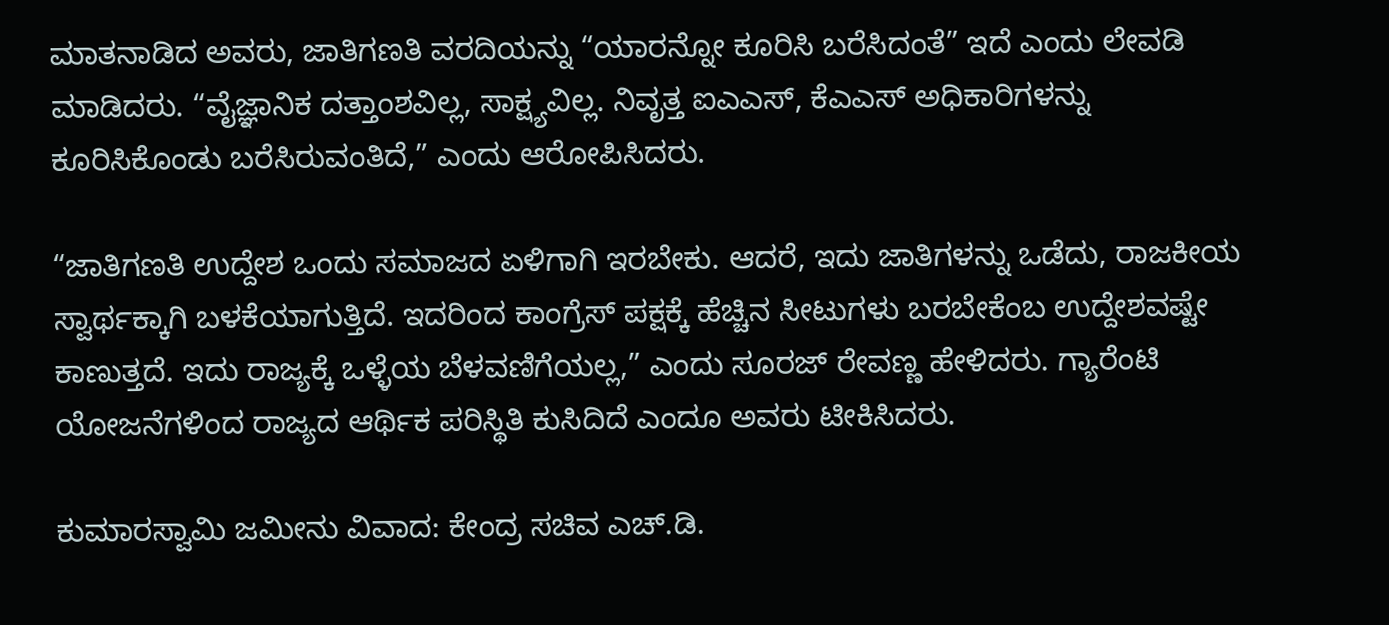ಮಾತನಾಡಿದ ಅವರು, ಜಾತಿಗಣತಿ ವರದಿಯನ್ನು “ಯಾರನ್ನೋ ಕೂರಿಸಿ ಬರೆಸಿದಂತೆ” ಇದೆ ಎಂದು ಲೇವಡಿ ಮಾಡಿದರು. “ವೈಜ್ಞಾನಿಕ ದತ್ತಾಂಶವಿಲ್ಲ, ಸಾಕ್ಷ್ಯವಿಲ್ಲ. ನಿವೃತ್ತ ಐಎಎಸ್, ಕೆಎಎಸ್ ಅಧಿಕಾರಿಗಳನ್ನು ಕೂರಿಸಿಕೊಂಡು ಬರೆಸಿರುವಂತಿದೆ,” ಎಂದು ಆರೋಪಿಸಿದರು.

“ಜಾತಿಗಣತಿ ಉದ್ದೇಶ ಒಂದು ಸಮಾಜದ ಏಳಿಗಾಗಿ ಇರಬೇಕು. ಆದರೆ, ಇದು ಜಾತಿಗಳನ್ನು ಒಡೆದು, ರಾಜಕೀಯ ಸ್ವಾರ್ಥಕ್ಕಾಗಿ ಬಳಕೆಯಾಗುತ್ತಿದೆ. ಇದರಿಂದ ಕಾಂಗ್ರೆಸ್ ಪಕ್ಷಕ್ಕೆ ಹೆಚ್ಚಿನ ಸೀಟುಗಳು ಬರಬೇಕೆಂಬ ಉದ್ದೇಶವಷ್ಟೇ ಕಾಣುತ್ತದೆ. ಇದು ರಾಜ್ಯಕ್ಕೆ ಒಳ್ಳೆಯ ಬೆಳವಣಿಗೆಯಲ್ಲ,” ಎಂದು ಸೂರಜ್ ರೇವಣ್ಣ ಹೇಳಿದರು. ಗ್ಯಾರೆಂಟಿ ಯೋಜನೆಗಳಿಂದ ರಾಜ್ಯದ ಆರ್ಥಿಕ ಪರಿಸ್ಥಿತಿ ಕುಸಿದಿದೆ ಎಂದೂ ಅವರು ಟೀಕಿಸಿದರು.

ಕುಮಾರಸ್ವಾಮಿ ಜಮೀನು ವಿವಾದ: ಕೇಂದ್ರ ಸಚಿವ ಎಚ್.ಡಿ.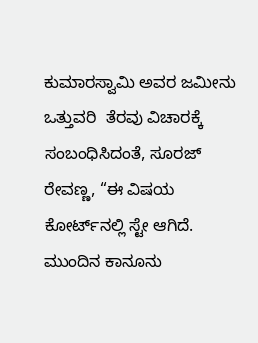ಕುಮಾರಸ್ವಾಮಿ ಅವರ ಜಮೀನು ಒತ್ತುವರಿ  ತೆರವು ವಿಚಾರಕ್ಕೆ ಸಂಬಂಧಿಸಿದಂತೆ, ಸೂರಜ್ ರೇವಣ್ಣ, “ಈ ವಿಷಯ ಕೋರ್ಟ್‌ನಲ್ಲಿ ಸ್ಟೇ ಆಗಿದೆ. ಮುಂದಿನ ಕಾನೂನು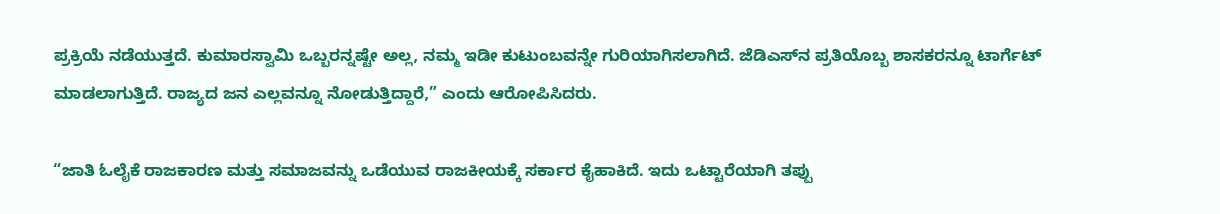ಪ್ರಕ್ರಿಯೆ ನಡೆಯುತ್ತದೆ. ಕುಮಾರಸ್ವಾಮಿ ಒಬ್ಬರನ್ನಷ್ಟೇ ಅಲ್ಲ, ನಮ್ಮ ಇಡೀ ಕುಟುಂಬವನ್ನೇ ಗುರಿಯಾಗಿಸಲಾಗಿದೆ. ಜೆಡಿಎಸ್‌ನ ಪ್ರತಿಯೊಬ್ಬ ಶಾಸಕರನ್ನೂ ಟಾರ್ಗೆಟ್ ಮಾಡಲಾಗುತ್ತಿದೆ. ರಾಜ್ಯದ ಜನ ಎಲ್ಲವನ್ನೂ ನೋಡುತ್ತಿದ್ದಾರೆ,” ಎಂದು ಆರೋಪಿಸಿದರು.

“ಜಾತಿ ಓಲೈಕೆ ರಾಜಕಾರಣ ಮತ್ತು ಸಮಾಜವನ್ನು ಒಡೆಯುವ ರಾಜಕೀಯಕ್ಕೆ ಸರ್ಕಾರ ಕೈಹಾಕಿದೆ. ಇದು ಒಟ್ಟಾರೆಯಾಗಿ ತಪ್ಪು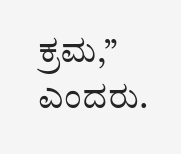ಕ್ರಮ,” ಎಂದರು.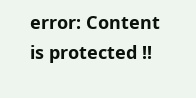error: Content is protected !!